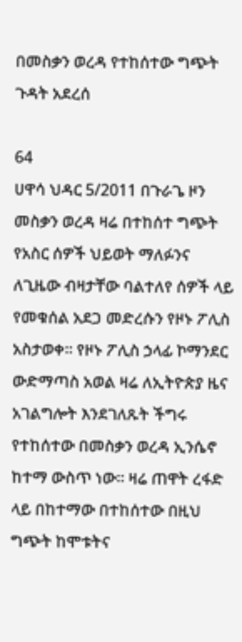በመስቃን ወረዳ የተከሰተው ግጭት ጉዳት አደረሰ

64
ሀዋሳ ህዳር 5/2011 በጉራጌ ዞን መስቃን ወረዳ ዛሬ በተከሰተ ግጭት የአስር ሰዎች ህይወት ማለፉንና ለጊዜው ብዛታቸው ባልተለየ ሰዎች ላይ የመቁሰል አደጋ መድረሱን የዞኑ ፖሊስ አስታወቀ። የዞኑ ፖሊስ ኃላፊ ኮማንደር ውድማጣስ አወል ዛሬ ለኢትዮጵያ ዜና አገልግሎት እንደገለጹት ችግሩ የተከሰተው በመስቃን ወረዳ ኢንሴኖ ከተማ ውስጥ ነው። ዛሬ ጠዋት ረፋድ ላይ በከተማው በተከሰተው በዚህ ግጭት ከሞቱትና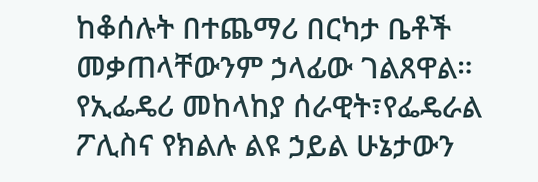ከቆሰሉት በተጨማሪ በርካታ ቤቶች መቃጠላቸውንም ኃላፊው ገልጸዋል። የኢፌዴሪ መከላከያ ሰራዊት፣የፌዴራል ፖሊስና የክልሉ ልዩ ኃይል ሁኔታውን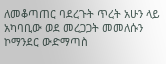ለመቆጣጠር ባደረጉት ጥረት አሁን ላይ አካባቢው ወደ መረጋጋት መመለሱን ኮማንደር ውድማጣስ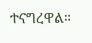ተናግረዋል።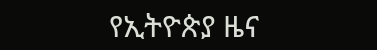የኢትዮጵያ ዜና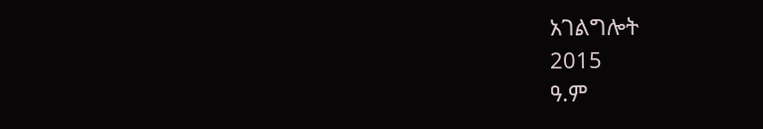አገልግሎት
2015
ዓ.ም